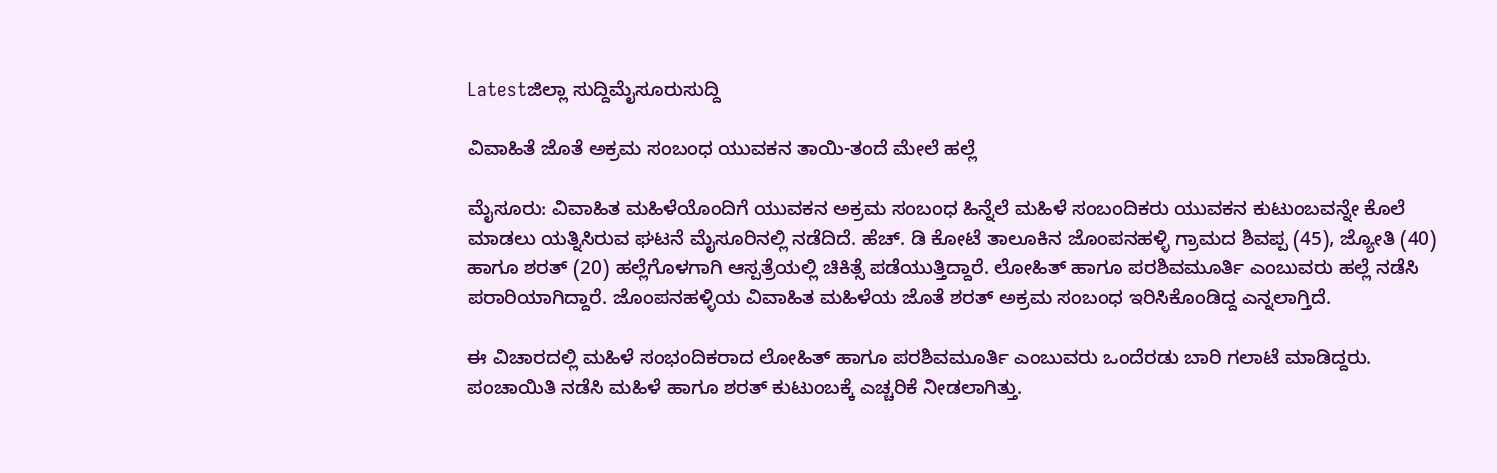Latestಜಿಲ್ಲಾ ಸುದ್ದಿಮೈಸೂರುಸುದ್ದಿ

ವಿವಾಹಿತೆ ಜೊತೆ ಅಕ್ರಮ ಸಂಬಂಧ ಯುವಕನ ತಾಯಿ-ತಂದೆ ಮೇಲೆ ಹಲ್ಲೆ

ಮೈಸೂರು: ವಿವಾಹಿತ ಮಹಿಳೆಯೊಂದಿಗೆ ಯುವಕನ ಅಕ್ರಮ ಸಂಬಂಧ ಹಿನ್ನೆಲೆ ಮಹಿಳೆ ಸಂಬಂದಿಕರು ಯುವಕನ ಕುಟುಂಬವನ್ನೇ ಕೊಲೆ ಮಾಡಲು ಯತ್ನಿಸಿರುವ ಘಟನೆ ಮೈಸೂರಿನಲ್ಲಿ ನಡೆದಿದೆ. ಹೆಚ್. ಡಿ ಕೋಟೆ ತಾಲೂಕಿನ ಜೊಂಪನಹಳ್ಳಿ ಗ್ರಾಮದ ಶಿವಪ್ಪ (45), ಜ್ಯೋತಿ (40) ಹಾಗೂ ಶರತ್ (20) ಹಲ್ಲೆಗೊಳಗಾಗಿ ಆಸ್ಪತ್ರೆಯಲ್ಲಿ ಚಿಕಿತ್ಸೆ ಪಡೆಯುತ್ತಿದ್ದಾರೆ. ಲೋಹಿತ್ ಹಾಗೂ ಪರಶಿವಮೂರ್ತಿ ಎಂಬುವರು ಹಲ್ಲೆ ನಡೆಸಿ ಪರಾರಿಯಾಗಿದ್ದಾರೆ. ಜೊಂಪನಹಳ್ಳಿಯ ವಿವಾಹಿತ ಮಹಿಳೆಯ ಜೊತೆ ಶರತ್ ಅಕ್ರಮ ಸಂಬಂಧ ಇರಿಸಿಕೊಂಡಿದ್ದ ಎನ್ನಲಾಗ್ತಿದೆ.

ಈ ವಿಚಾರದಲ್ಲಿ ಮಹಿಳೆ ಸಂಭಂದಿಕರಾದ ಲೋಹಿತ್ ಹಾಗೂ ಪರಶಿವಮೂರ್ತಿ ಎಂಬುವರು ಒಂದೆರಡು ಬಾರಿ ಗಲಾಟೆ ಮಾಡಿದ್ದರು. ಪಂಚಾಯಿತಿ ನಡೆಸಿ ಮಹಿಳೆ ಹಾಗೂ ಶರತ್ ಕುಟುಂಬಕ್ಕೆ ಎಚ್ಚರಿಕೆ ನೀಡಲಾಗಿತ್ತು.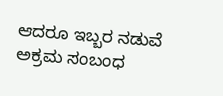ಆದರೂ ಇಬ್ಬರ ನಡುವೆ ಅಕ್ರಮ ಸಂಬಂಧ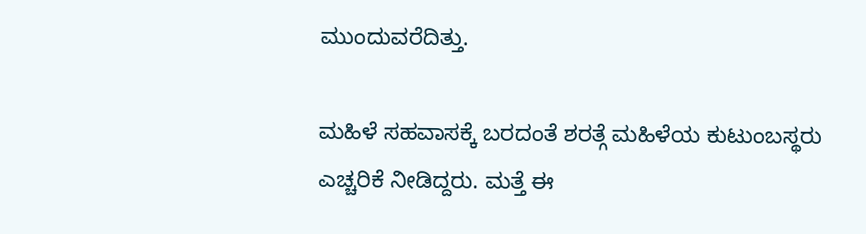ಮುಂದುವರೆದಿತ್ತು.

ಮಹಿಳೆ ಸಹವಾಸಕ್ಕೆ ಬರದಂತೆ ಶರತ್ಗೆ ಮಹಿಳೆಯ ಕುಟುಂಬಸ್ಥರು ಎಚ್ಚರಿಕೆ ನೀಡಿದ್ದರು. ಮತ್ತೆ ಈ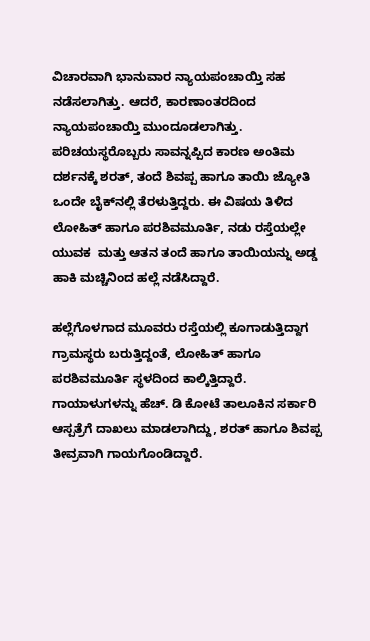ವಿಚಾರವಾಗಿ ಭಾನುವಾರ ನ್ಯಾಯಪಂಚಾಯ್ತಿ ಸಹ ನಡೆಸಲಾಗಿತ್ತು. ಆದರೆ, ಕಾರಣಾಂತರದಿಂದ ನ್ಯಾಯಪಂಚಾಯ್ತಿ ಮುಂದೂಡಲಾಗಿತ್ತು. ಪರಿಚಯಸ್ಥರೊಬ್ಬರು ಸಾವನ್ನಪ್ಪಿದ ಕಾರಣ ಅಂತಿಮ ದರ್ಶನಕ್ಕೆ ಶರತ್, ತಂದೆ ಶಿವಪ್ಪ ಹಾಗೂ ತಾಯಿ ಜ್ಯೋತಿ ಒಂದೇ ಬೈಕ್‌ನಲ್ಲಿ ತೆರಳುತ್ತಿದ್ದರು. ಈ ವಿಷಯ ತಿಳಿದ ಲೋಹಿತ್ ಹಾಗೂ ಪರಶಿವಮೂರ್ತಿ, ನಡು ರಸ್ತೆಯಲ್ಲೇ ಯುವಕ  ಮತ್ತು ಆತನ ತಂದೆ ಹಾಗೂ ತಾಯಿಯನ್ನು ಅಡ್ಡ ಹಾಕಿ ಮಚ್ಚಿನಿಂದ ಹಲ್ಲೆ ನಡೆಸಿದ್ದಾರೆ.

ಹಲ್ಲೆಗೊಳಗಾದ ಮೂವರು ರಸ್ತೆಯಲ್ಲಿ ಕೂಗಾಡುತ್ತಿದ್ದಾಗ ಗ್ರಾಮಸ್ಥರು ಬರುತ್ತಿದ್ದಂತೆ, ಲೋಹಿತ್ ಹಾಗೂ ಪರಶಿವಮೂರ್ತಿ ಸ್ಥಳದಿಂದ ಕಾಲ್ಕಿತ್ತಿದ್ದಾರೆ. ಗಾಯಾಳುಗಳನ್ನು ಹೆಚ್. ಡಿ ಕೋಟೆ ತಾಲೂಕಿನ ಸರ್ಕಾರಿ ಆಸ್ಪತ್ರೆಗೆ ದಾಖಲು ಮಾಡಲಾಗಿದ್ದು, ಶರತ್ ಹಾಗೂ ಶಿವಪ್ಪ ತೀವ್ರವಾಗಿ ಗಾಯಗೊಂಡಿದ್ದಾರೆ.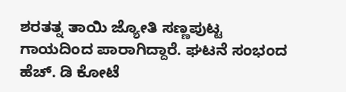ಶರತತ್ನ ತಾಯಿ ಜ್ಯೋತಿ ಸಣ್ಣಪುಟ್ಟ ಗಾಯದಿಂದ ಪಾರಾಗಿದ್ದಾರೆ. ಘಟನೆ ಸಂಭಂದ ಹೆಚ್. ಡಿ ಕೋಟೆ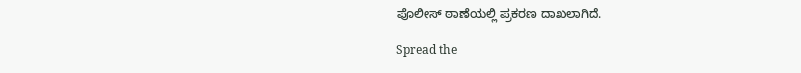ಪೊಲೀಸ್ ಠಾಣೆಯಲ್ಲಿ ಪ್ರಕರಣ ದಾಖಲಾಗಿದೆ.

Spread the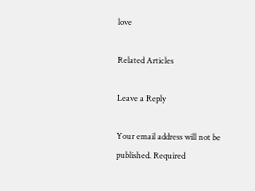love

Related Articles

Leave a Reply

Your email address will not be published. Required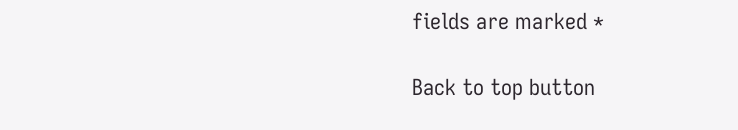fields are marked *

Back to top button